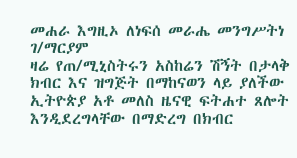መሐራ እግዚኦ ለነፍሰ መራሔ መንግሥትነ ገ/ማርያም
ዛሬ የጠ/ሚኒስትሩን አስከሬን ሽኝት በታላቅ ክብር እና ዝግጅት በማከናወን ላይ ያለችው ኢትዮጵያ አቶ መለስ ዜናዊ ፍትሐተ ጸሎት እንዲደረግላቸው በማድረግ በክብር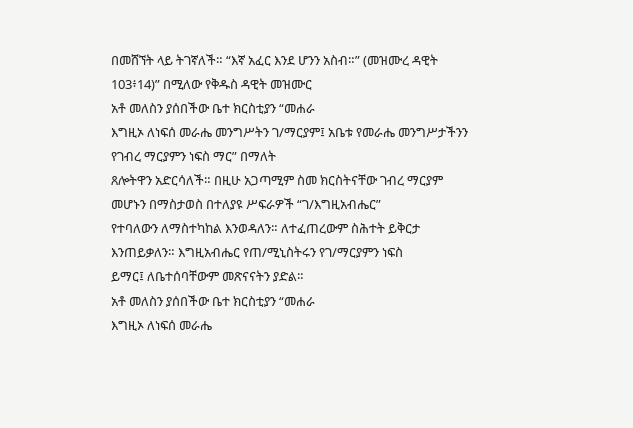በመሸኘት ላይ ትገኛለች። “እኛ አፈር እንደ ሆንን አስብ።” (መዝሙረ ዳዊት 103፥14)” በሚለው የቅዱስ ዳዊት መዝሙር
አቶ መለስን ያሰበችው ቤተ ክርስቲያን “መሐራ
እግዚኦ ለነፍሰ መራሔ መንግሥትን ገ/ማርያም፤ አቤቱ የመራሔ መንግሥታችንን የገብረ ማርያምን ነፍስ ማር” በማለት
ጸሎትዋን አድርሳለች። በዚሁ አጋጣሚም ስመ ክርስትናቸው ገብረ ማርያም መሆኑን በማስታወስ በተለያዩ ሥፍራዎች “ገ/እግዚአብሔር”
የተባለውን ለማስተካከል እንወዳለን። ለተፈጠረውም ስሕተት ይቅርታ እንጠይቃለን። እግዚአብሔር የጠ/ሚኒስትሩን የገ/ማርያምን ነፍስ
ይማር፤ ለቤተሰባቸውም መጽናናትን ያድል።
አቶ መለስን ያሰበችው ቤተ ክርስቲያን “መሐራ
እግዚኦ ለነፍሰ መራሔ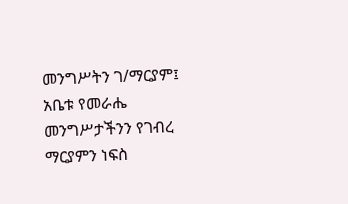መንግሥትን ገ/ማርያም፤ አቤቱ የመራሔ መንግሥታችንን የገብረ ማርያምን ነፍስ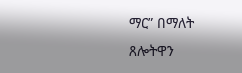ማር” በማለት
ጸሎትዋን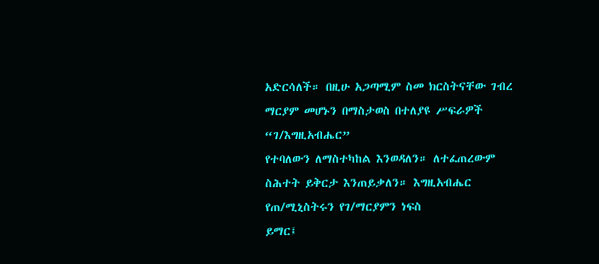አድርሳለች። በዚሁ አጋጣሚም ስመ ክርስትናቸው ገብረ ማርያም መሆኑን በማስታወስ በተለያዩ ሥፍራዎች “ገ/እግዚአብሔር”
የተባለውን ለማስተካከል እንወዳለን። ለተፈጠረውም ስሕተት ይቅርታ እንጠይቃለን። እግዚአብሔር የጠ/ሚኒስትሩን የገ/ማርያምን ነፍስ
ይማር፤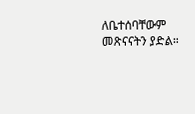ለቤተሰባቸውም መጽናናትን ያድል።